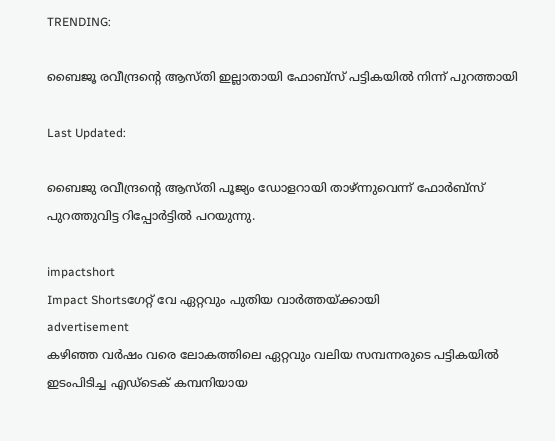TRENDING:

ബൈജൂ രവീന്ദ്രന്റെ ആസ്തി ഇല്ലാതായി ഫോബ്സ് പട്ടികയിൽ നിന്ന് പുറത്തായി

Last Updated:

ബൈജു രവീന്ദ്രൻ്റെ ആസ്തി പൂജ്യം ഡോളറായി താഴ്ന്നുവെന്ന് ഫോർബ്സ് പുറത്തുവിട്ട റിപ്പോർട്ടില്‍ പറയുന്നു.

impactshort
Impact Shortsഗേറ്റ് വേ ഏറ്റവും പുതിയ വാർത്തയ്ക്കായി
advertisement
കഴിഞ്ഞ വർഷം വരെ ലോകത്തിലെ ഏറ്റവും വലിയ സമ്പന്നരുടെ പട്ടികയിൽ ഇടംപിടിച്ച എഡ്‌ടെക് കമ്പനിയായ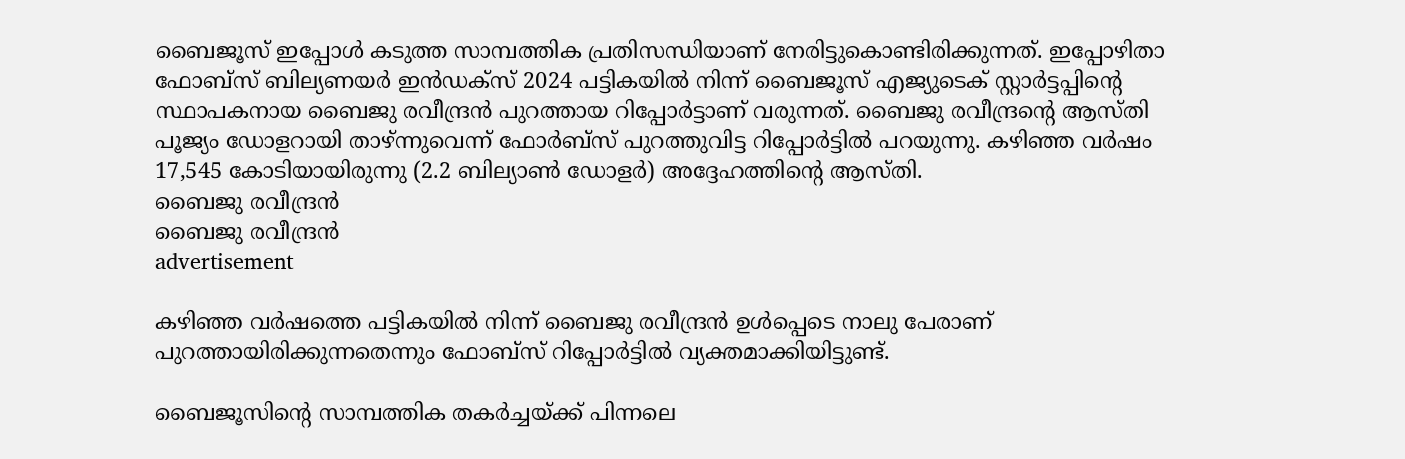ബൈജൂസ് ഇപ്പോൾ കടുത്ത സാമ്പത്തിക പ്രതിസന്ധിയാണ് നേരിട്ടുകൊണ്ടിരിക്കുന്നത്. ഇപ്പോഴിതാ ഫോബ്സ് ബില്യണയര്‍ ഇന്‍ഡക്‌സ് 2024 പട്ടികയില്‍ നിന്ന് ബൈജൂസ് എജ്യുടെക് സ്റ്റാര്‍ട്ടപ്പിന്റെ സ്ഥാപകനായ ബൈജു രവീന്ദ്രന്‍ പുറത്തായ റിപ്പോർട്ടാണ് വരുന്നത്. ബൈജു രവീന്ദ്രൻ്റെ ആസ്തി പൂജ്യം ഡോളറായി താഴ്ന്നുവെന്ന് ഫോർബ്സ് പുറത്തുവിട്ട റിപ്പോർട്ടില്‍ പറയുന്നു. കഴിഞ്ഞ വർഷം 17,545 കോടിയായിരുന്നു (2.2 ബില്യാൺ ഡോളർ) അദ്ദേഹത്തിന്റെ ആസ്തി.
ബൈജു രവീന്ദ്രന്‍
ബൈജു രവീന്ദ്രന്‍
advertisement

കഴിഞ്ഞ വർഷത്തെ പട്ടികയിൽ നിന്ന് ബൈജു രവീന്ദ്രൻ ഉൾപ്പെടെ നാലു പേരാണ് പുറത്തായിരിക്കുന്നതെന്നും ഫോബ്സ് റിപ്പോർട്ടിൽ വ്യക്തമാക്കിയിട്ടുണ്ട്.

ബൈജൂസിന്റെ സാമ്പത്തിക തകർച്ചയ്ക്ക് പിന്നലെ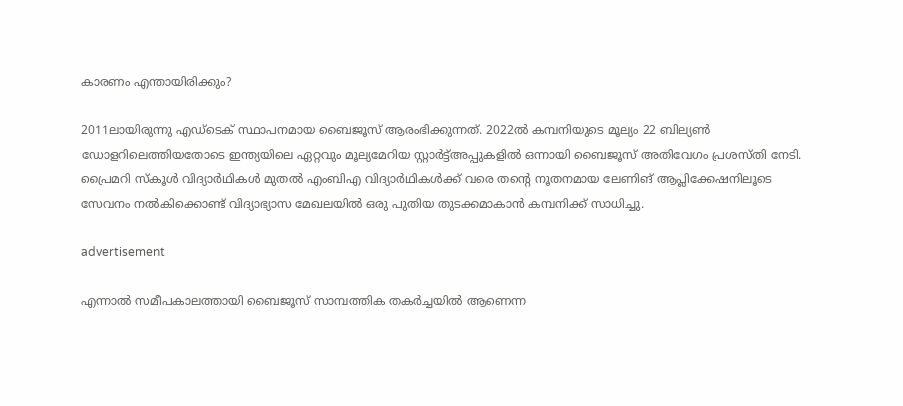കാരണം എന്തായിരിക്കും?

2011ലായിരുന്നു എഡ്ടെക് സ്ഥാപനമായ ബൈജൂസ് ആരംഭിക്കുന്നത്. 2022ൽ കമ്പനിയുടെ മൂല്യം 22 ബില്യൺ ഡോളറിലെത്തിയതോടെ ഇന്ത്യയിലെ ഏറ്റവും മൂല്യമേറിയ സ്റ്റാർട്ട്‌അപ്പുകളില്‍ ഒന്നായി ബൈജൂസ് അതിവേഗം പ്രശസ്തി നേടി. പ്രൈമറി സ്കൂള്‍ വിദ്യാർഥികള്‍ മുതല്‍ എംബിഎ വിദ്യാർഥികള്‍ക്ക് വരെ തന്റെ നൂതനമായ ലേണിങ് ആപ്ലിക്കേഷനിലൂടെ സേവനം നൽകിക്കൊണ്ട് വിദ്യാഭ്യാസ മേഖലയിൽ ഒരു പുതിയ തുടക്കമാകാൻ കമ്പനിക്ക് സാധിച്ചു.

advertisement

എന്നാൽ സമീപകാലത്തായി ബൈജൂസ് സാമ്പത്തിക തകർച്ചയിൽ ആണെന്ന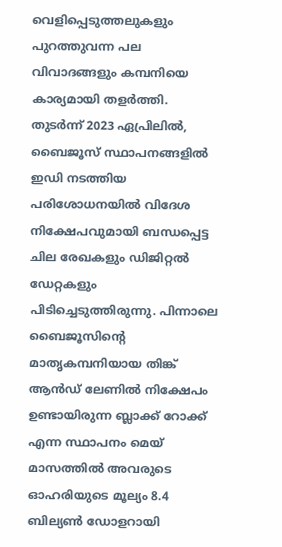വെളിപ്പെടുത്തലുകളും പുറത്തുവന്ന പല വിവാദങ്ങളും കമ്പനിയെ കാര്യമായി തളർത്തി. തുടർന്ന് 2023 ഏപ്രിലിൽ, ബൈജൂസ് സ്ഥാപനങ്ങളിൽ ഇഡി നടത്തിയ പരിശോധനയിൽ വിദേശ നിക്ഷേപവുമായി ബന്ധപ്പെട്ട ചില രേഖകളും ഡിജിറ്റൽ ഡേറ്റകളും പിടിച്ചെടുത്തിരുന്നു. പിന്നാലെ ബൈജൂസിന്റെ മാതൃകമ്പനിയായ തിങ്ക് ആന്‍ഡ് ലേണില്‍ നിക്ഷേപം ഉണ്ടായിരുന്ന ബ്ലാക്ക് റോക്ക് എന്ന സ്ഥാപനം മെയ് മാസത്തിൽ അവരുടെ ഓഹരിയുടെ മൂല്യം 8.4 ബില്യൺ ഡോളറായി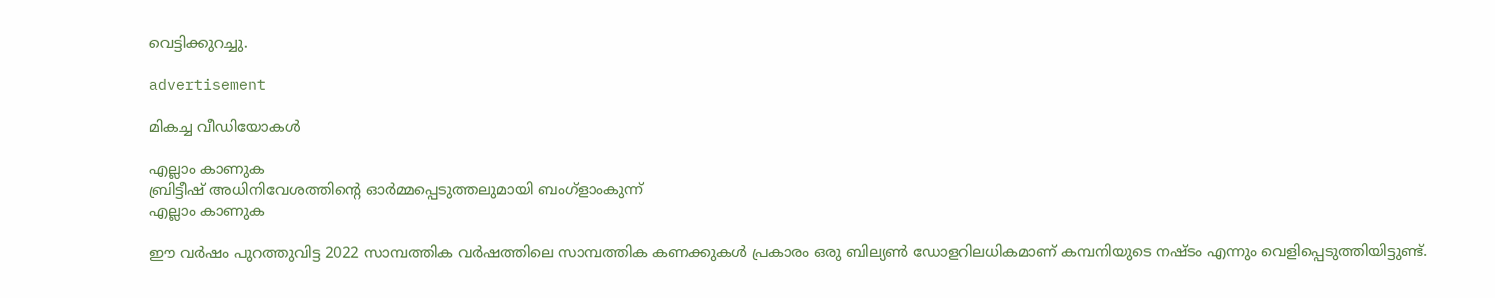വെട്ടിക്കുറച്ചു.

advertisement

മികച്ച വീഡിയോകൾ

എല്ലാം കാണുക
ബ്രിട്ടീഷ് അധിനിവേശത്തിൻ്റെ ഓർമ്മപ്പെടുത്തലുമായി ബംഗ്ളാംകുന്ന്
എല്ലാം കാണുക

ഈ വര്‍ഷം പുറത്തുവിട്ട 2022 സാമ്പത്തിക വര്‍ഷത്തിലെ സാമ്പത്തിക കണക്കുകള്‍ പ്രകാരം ഒരു ബില്യണ്‍ ഡോളറിലധികമാണ് കമ്പനിയുടെ നഷ്ടം എന്നും വെളിപ്പെടുത്തിയിട്ടുണ്ട്.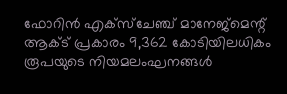ഫോറിന്‍ എക്‌സ്ചേഞ്ച്‌ മാനേജ്‌മെന്റ്‌ ആക്‌ട് പ്രകാരം 9,362 കോടിയിലധികം രൂപയുടെ നിയമലംഘനങ്ങള്‍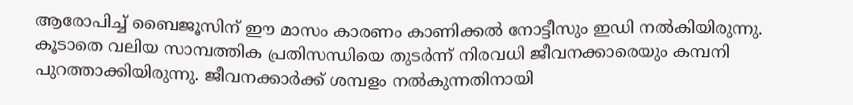ആരോപിച്ച്‌ ബൈജൂസിന് ഈ മാസം കാരണം കാണിക്കല്‍ നോട്ടീസും ‌ഇഡി നല്‍കിയിരുന്നു. കൂടാതെ വലിയ സാമ്പത്തിക പ്രതിസന്ധിയെ തുടർന്ന് നിരവധി ജീവനക്കാരെയും കമ്പനി പുറത്താക്കിയിരുന്നു. ജീവനക്കാർക്ക് ശമ്പളം നൽകുന്നതിനായി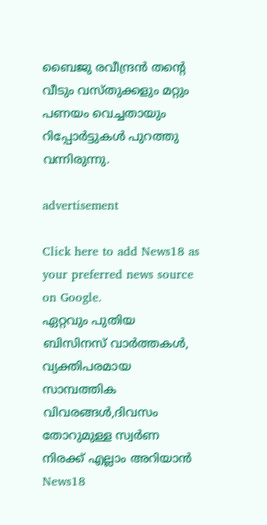ബൈജു രവീന്ദ്രൻ തന്റെ വീടും വസ്തുക്കളും മറ്റും പണയം വെച്ചതായും റിപ്പോർട്ടുകൾ പുറത്തു വന്നിരുന്നു.

advertisement

Click here to add News18 as your preferred news source on Google.
ഏറ്റവും പുതിയ ബിസിനസ് വാർത്തകൾ, വ്യക്തിപരമായ സാമ്പത്തിക വിവരങ്ങൾ,ദിവസം തോറുമുള്ള സ്വർണ നിരക്ക് എല്ലാം അറിയാൻ News18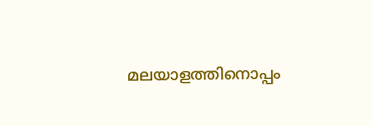മലയാളത്തിനൊപ്പം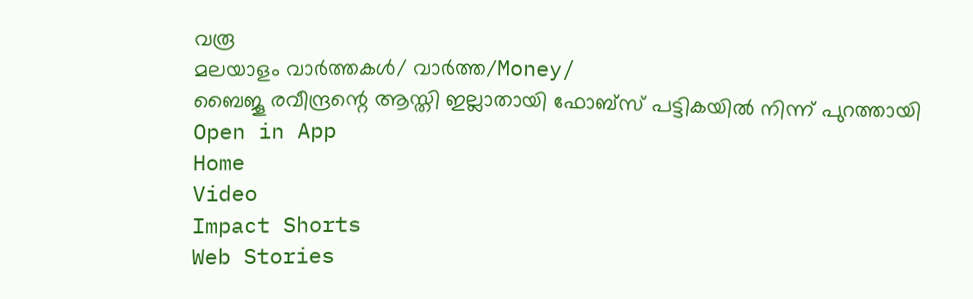വരൂ
മലയാളം വാർത്തകൾ/ വാർത്ത/Money/
ബൈജൂ രവീന്ദ്രന്റെ ആസ്തി ഇല്ലാതായി ഫോബ്സ് പട്ടികയിൽ നിന്ന് പുറത്തായി
Open in App
Home
Video
Impact Shorts
Web Stories